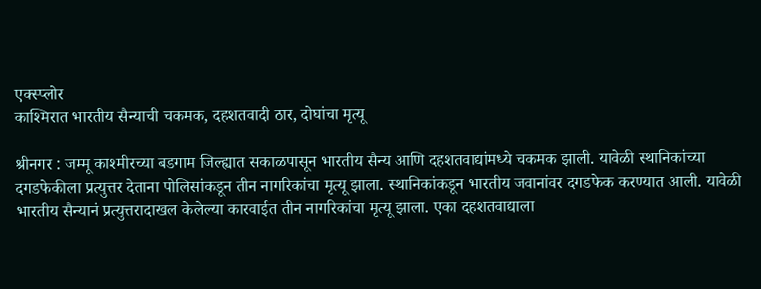एक्स्प्लोर
काश्मिरात भारतीय सैन्याची चकमक, दहशतवादी ठार, दोघांचा मृत्यू

श्रीनगर : जम्मू काश्मीरच्या बडगाम जिल्ह्यात सकाळपासून भारतीय सैन्य आणि दहशतवाद्यांमध्ये चकमक झाली. यावेळी स्थानिकांच्या दगडफेकीला प्रत्युत्तर देताना पोलिसांकडून तीन नागरिकांचा मृत्यू झाला. स्थानिकांकडून भारतीय जवानांवर दगडफेक करण्यात आली. यावेळी भारतीय सैन्यानं प्रत्युत्तरादाखल केलेल्या कारवाईत तीन नागरिकांचा मृत्यू झाला. एका दहशतवाद्याला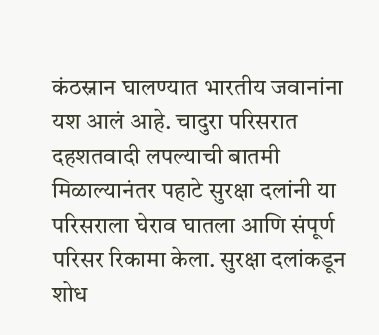कंठस्नान घालण्यात भारतीय जवानांना यश आलं आहे. चादुरा परिसरात दहशतवादी लपल्याची बातमी मिळाल्यानंतर पहाटे सुरक्षा दलांनी या परिसराला घेराव घातला आणि संपूर्ण परिसर रिकामा केला. सुरक्षा दलांकडून शोध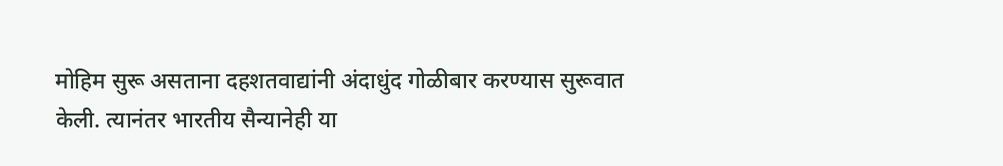मोहिम सुरू असताना दहशतवाद्यांनी अंदाधुंद गोळीबार करण्यास सुरूवात केली. त्यानंतर भारतीय सैन्यानेही या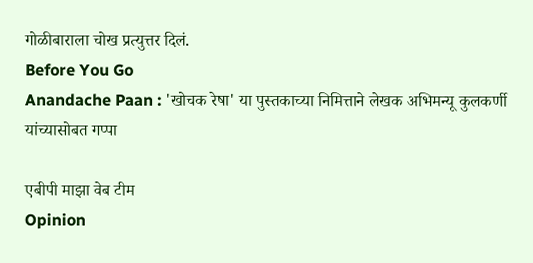गोळीबाराला चोख प्रत्युत्तर दिलं.
Before You Go
Anandache Paan : 'खोचक रेषा' या पुस्तकाच्या निमित्ताने लेखक अभिमन्यू कुलकर्णी यांच्यासोबत गप्पा

एबीपी माझा वेब टीम
Opinion